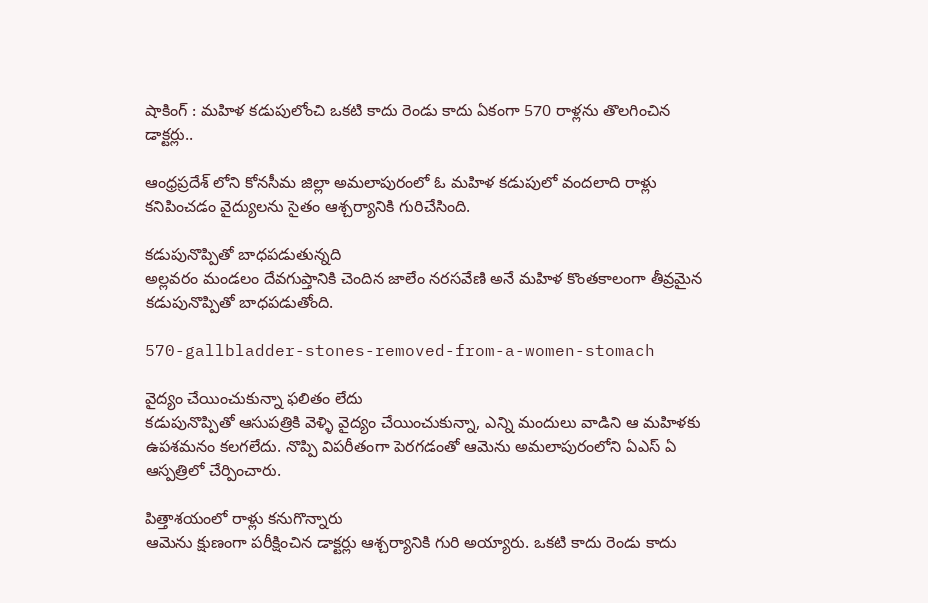షాకింగ్ : మహిళ కడుపులోంచి ఒకటి కాదు రెండు కాదు ఏకంగా 570 రాళ్లను తొలగించిన డాక్టర్లు..

ఆంధ్రప్రదేశ్ లోని కోనసీమ జిల్లా అమలాపురంలో ఓ మహిళ కడుపులో వందలాది రాళ్లు కనిపించడం వైద్యులను సైతం ఆశ్చర్యానికి గురిచేసింది.

కడుపునొప్పితో బాధపడుతున్నది
అల్లవరం మండలం దేవగుప్తానికి చెందిన జాలేం నరసవేణి అనే మహిళ కొంతకాలంగా తీవ్రమైన కడుపునొప్పితో బాధపడుతోంది.

570-gallbladder-stones-removed-from-a-women-stomach

వైద్యం చేయించుకున్నా ఫలితం లేదు
కడుపునొప్పితో ఆసుపత్రికి వెళ్ళి వైద్యం చేయించుకున్నా, ఎన్ని మందులు వాడిని ఆ మహిళకు ఉపశమనం కలగలేదు. నొప్పి విపరీతంగా పెరగడంతో ఆమెను అమలాపురంలోని ఏఎస్ ఏ ఆస్పత్రిలో చేర్పించారు.

పిత్తాశయంలో రాళ్లు కనుగొన్నారు
ఆమెను క్షుణంగా పరీక్షించిన డాక్టర్లు ఆశ్చర్యానికి గురి అయ్యారు. ఒకటి కాదు రెండు కాదు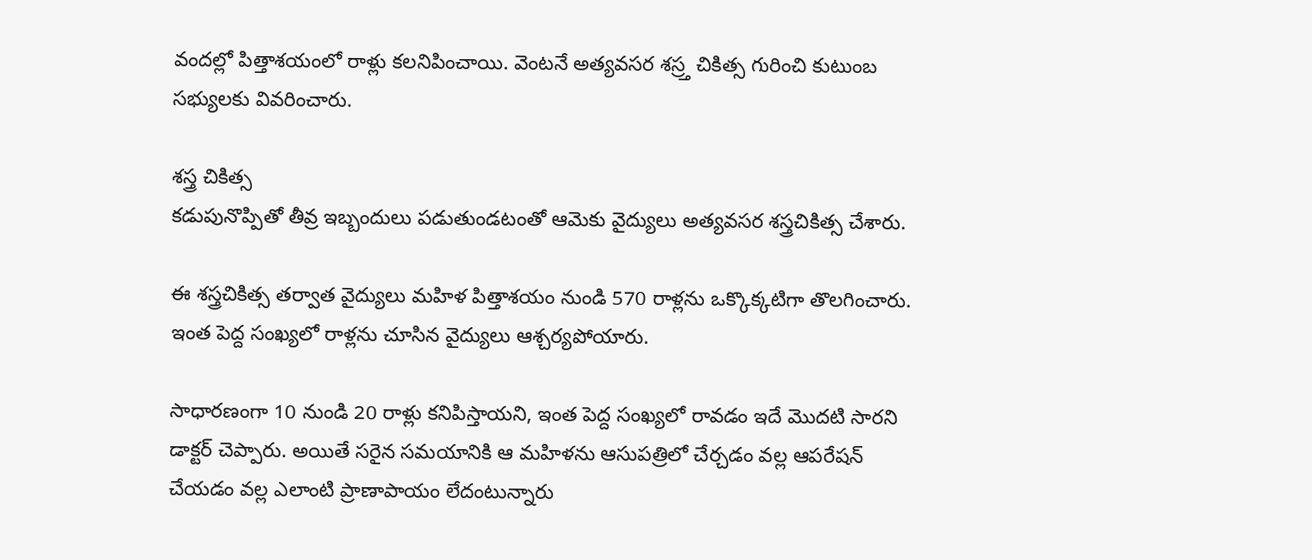వందల్లో పిత్తాశయంలో రాళ్లు కలనిపించాయి. వెంటనే అత్యవసర శస్ర్త చికిత్స గురించి కుటుంబ సభ్యులకు వివరించారు.

శస్త్ర చికిత్స
కడుపునొప్పితో తీవ్ర ఇబ్బందులు పడుతుండటంతో ఆమెకు వైద్యులు అత్యవసర శస్త్రచికిత్స చేశారు.

ఈ శస్త్రచికిత్స తర్వాత వైద్యులు మహిళ పిత్తాశయం నుండి 570 రాళ్లను ఒక్కొక్కటిగా తొలగించారు. ఇంత పెద్ద సంఖ్యలో రాళ్లను చూసిన వైద్యులు ఆశ్చర్యపోయారు.

సాధారణంగా 10 నుండి 20 రాళ్లు కనిపిస్తాయని, ఇంత పెద్ద సంఖ్యలో రావడం ఇదే మొదటి సారని డాక్టర్ చెప్పారు. అయితే సరైన సమయానికి ఆ మహిళను ఆసుపత్రిలో చేర్చడం వల్ల ఆపరేషన్ చేయడం వల్ల ఎలాంటి ప్రాణాపాయం లేదంటున్నారు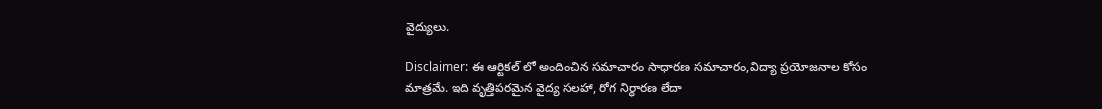వైద్యులు.

Disclaimer: ఈ ఆర్టికల్ లో అందించిన సమాచారం సాధారణ సమాచారం,విద్యా ప్రయోజనాల కోసం మాత్రమే. ఇది వృత్తిపరమైన వైద్య సలహా, రోగ నిర్ధారణ లేదా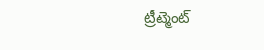ట్రీట్మెంట్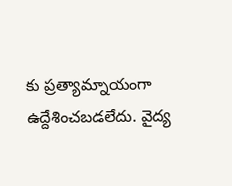కు ప్రత్యామ్నాయంగా ఉద్దేశించబడలేదు. వైద్య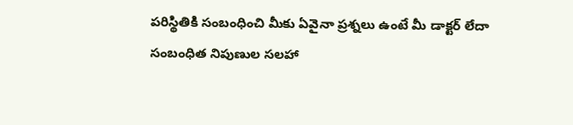పరిస్థితికి సంబంధించి మీకు ఏవైనా ప్రశ్నలు ఉంటే మీ డాక్టర్ లేదా సంబంధిత నిపుణుల సలహా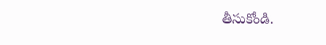తీసుకోండి.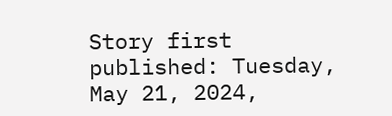Story first published: Tuesday, May 21, 2024,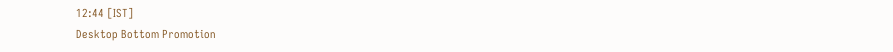12:44 [IST]
Desktop Bottom Promotion